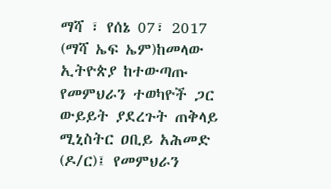ማሻ ፣ የሰኔ 07፣ 2017 (ማሻ ኤፍ ኤም)ከመላው ኢትዮጵያ ከተውጣጡ የመምህራን ተወካዮች ጋር ውይይት ያደረጉት ጠቅላይ ሚኒስትር ዐቢይ አሕመድ (ዶ/ር)፤ የመምህራን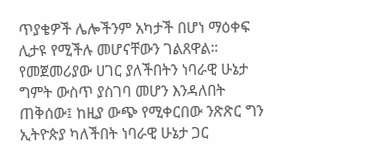ጥያቄዎች ሌሎችንም አካታች በሆነ ማዕቀፍ ሊታዩ የሚችሉ መሆናቸውን ገልጸዋል።
የመጀመሪያው ሀገር ያለችበትን ነባራዊ ሁኔታ ግምት ውስጥ ያስገባ መሆን እንዳለበት ጠቅሰው፤ ከዚያ ውጭ የሚቀርበው ንጽጽር ግን ኢትዮጵያ ካለችበት ነባራዊ ሁኔታ ጋር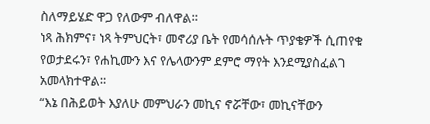ስለማይሄድ ዋጋ የለውም ብለዋል።
ነጻ ሕክምና፣ ነጻ ትምህርት፣ መኖሪያ ቤት የመሳሰሉት ጥያቄዎች ሲጠየቁ የወታደሩን፣ የሐኪሙን እና የሌላውንም ደምሮ ማየት እንደሚያስፈልገ አመላክተዋል።
“እኔ በሕይወት እያለሁ መምህራን መኪና ኖሯቸው፣ መኪናቸውን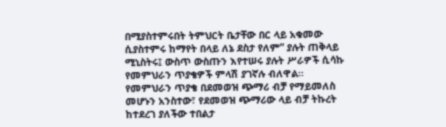በሚያስተምሩበት ትምህርት ቤታቸው በር ላይ አቁመው ሲያስተምሩ ከማየት በላይ ለኔ ደስታ የለም” ያሉት ጠቅላይ ሚኒስትሩ፤ ውስጥ ውስጡን እየተሠሩ ያሉት ሥራዎች ሲሳኩ የመምህራን ጥያቄዎች ምላሽ ያገኛሉ ብለዋል።
የመምህራን ጥያቄ በደመወዝ ጭማሪ ብቻ የማይመለስ መሆኑን አንስተው፣ የደመወዝ ጭማሪው ላይ ብቻ ትኩረት ከተደረገ ያለችው ተበልታ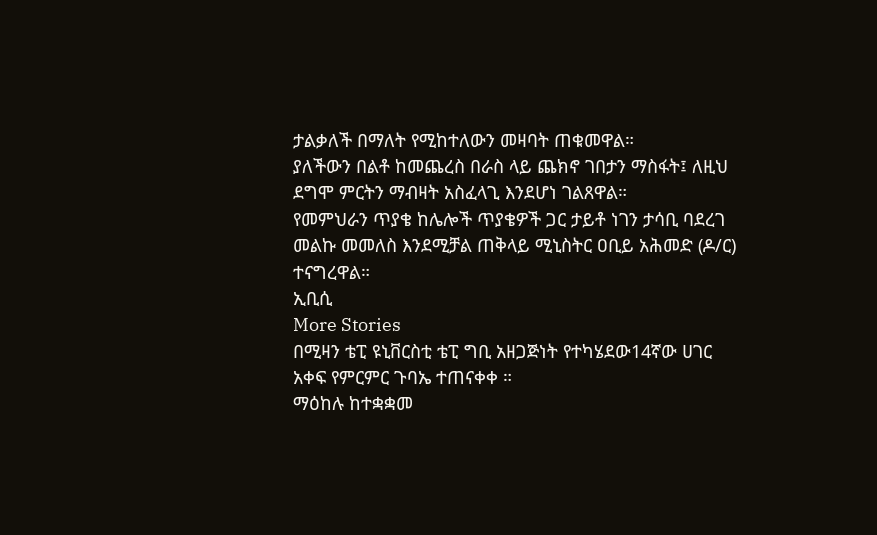ታልቃለች በማለት የሚከተለውን መዛባት ጠቁመዋል።
ያለችውን በልቶ ከመጨረስ በራስ ላይ ጨክኖ ገበታን ማስፋት፤ ለዚህ ደግሞ ምርትን ማብዛት አስፈላጊ እንደሆነ ገልጸዋል።
የመምህራን ጥያቄ ከሌሎች ጥያቄዎች ጋር ታይቶ ነገን ታሳቢ ባደረገ መልኩ መመለስ እንደሚቻል ጠቅላይ ሚኒስትር ዐቢይ አሕመድ (ዶ/ር) ተናግረዋል።
ኢቢሲ
More Stories
በሚዛን ቴፒ ዩኒቨርስቲ ቴፒ ግቢ አዘጋጅነት የተካሄደው14ኛው ሀገር አቀፍ የምርምር ጉባኤ ተጠናቀቀ ።
ማዕከሉ ከተቋቋመ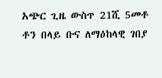አጭር ጊዜ ውስጥ 21ሺ 5መቶ ቶን በላይ ቡና ለማዕከላዊ ገበያ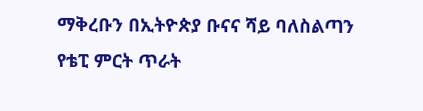ማቅረቡን በኢትዮጵያ ቡናና ሻይ ባለስልጣን የቴፒ ምርት ጥራት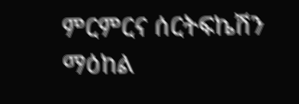ምርምርና ሰርትፍኬሽን ማዕከል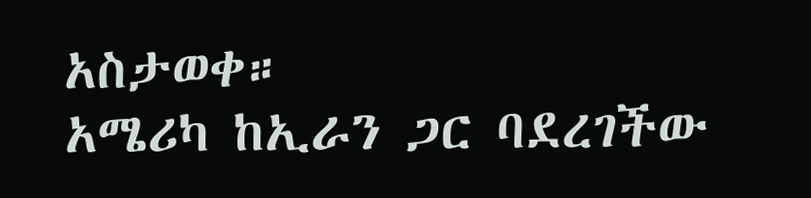አስታወቀ።
አሜሪካ ከኢራን ጋር ባደረገችው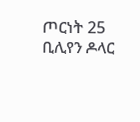ጦርነት 25 ቢሊየን ዶላር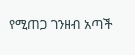የሚጠጋ ገንዘብ አጣች